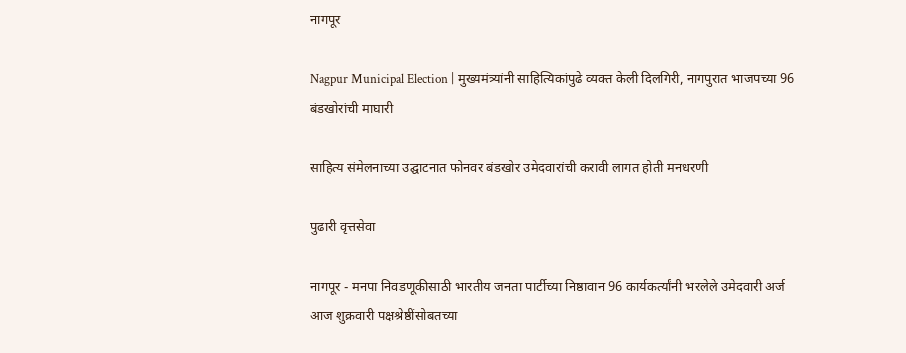नागपूर

Nagpur Municipal Election | मुख्यमंत्र्यांनी साहित्‍यिकांपुढे व्यक्त केली दिलगिरी, नागपुरात भाजपच्या 96 बंडखोरांची माघारी

साहित्य संमेलनाच्या उद्घाटनात फोनवर बंडखोर उमेदवारांची करावी लागत होती मनधरणी

पुढारी वृत्तसेवा

नागपूर - मनपा निवडणूकीसाठी भारतीय जनता पार्टीच्या निष्ठावान 96 कार्यकर्त्यांनी भरलेले उमेदवारी अर्ज आज शुक्रवारी पक्षश्रेष्ठींसोबतच्या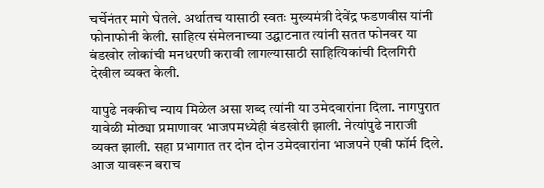चर्चेनंतर मागे घेतले. अर्थातच यासाठी स्वतः मुख्यमंत्री देवेंद्र फडणवीस यांनी फोनाफोनी केली. साहित्य संमेलनाच्या उद्घाटनात त्यांनी सतत फोनवर या बंडखोर लोकांची मनधरणी करावी लागल्यासाठी साहित्यिकांची दिलगिरी देखील व्यक्त केली.

यापुढे नक्कीच न्याय मिळेल असा शब्द त्यांनी या उमेदवारांना दिला. नागपुरात यावेळी मोठ्या प्रमाणावर भाजपमध्येही बंडखोरी झाली. नेत्यांपुढे नाराजी व्यक्त झाली. सहा प्रभागात तर दोन दोन उमेदवारांना भाजपने एबी फॉर्म दिले. आज यावरून बराच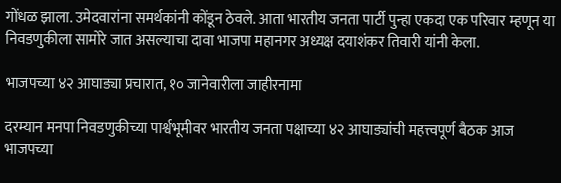गोंधळ झाला. उमेदवारांना समर्थकांनी कोंडून ठेवले. आता भारतीय जनता पार्टी पुन्हा एकदा एक परिवार म्हणून या निवडणुकीला सामोरे जात असल्याचा दावा भाजपा महानगर अध्यक्ष दयाशंकर तिवारी यांनी केला.

भाजपच्या ४२ आघाड्या प्रचारात, १० जानेवारीला जाहीरनामा

दरम्यान मनपा निवडणुकीच्या पार्श्वभूमीवर भारतीय जनता पक्षाच्या ४२ आघाड्यांची महत्त्वपूर्ण बैठक आज भाजपच्या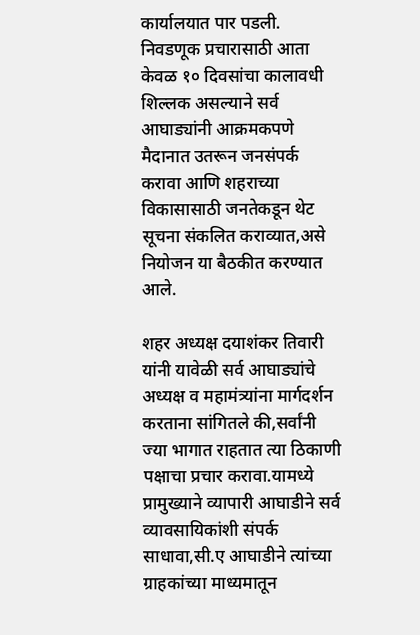कार्यालयात पार पडली. निवडणूक प्रचारासाठी आता केवळ १० दिवसांचा कालावधी शिल्लक असल्याने सर्व आघाड्यांनी आक्रमकपणे मैदानात उतरून जनसंपर्क करावा आणि शहराच्या विकासासाठी जनतेकडून थेट सूचना संकलित कराव्यात,असे नियोजन या बैठकीत करण्यात आले.

शहर अध्यक्ष दयाशंकर तिवारी यांनी यावेळी सर्व आघाड्यांचे अध्यक्ष व महामंत्र्यांना मार्गदर्शन करताना सांगितले की,सर्वांनी ज्या भागात राहतात त्या ठिकाणी पक्षाचा प्रचार करावा.यामध्ये प्रामुख्याने व्यापारी आघाडीने सर्व व्यावसायिकांशी संपर्क साधावा,सी.ए आघाडीने त्यांच्या ग्राहकांच्या माध्यमातून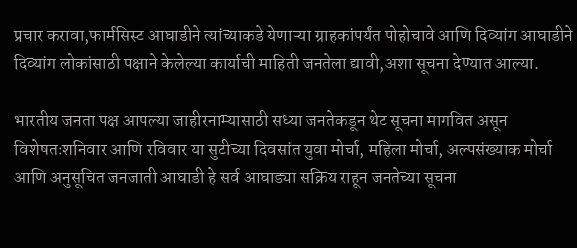प्रचार करावा,फार्मसिस्ट आघाडीने त्यांच्याकडे येणाऱ्या ग्राहकांपर्यंत पोहोचावे आणि दिव्यांग आघाडीने दिव्यांग लोकांसाठी पक्षाने केलेल्या कार्याची माहिती जनतेला द्यावी,अशा सूचना देण्यात आल्या.

भारतीय जनता पक्ष आपल्या जाहीरनाम्यासाठी सध्या जनतेकडून थेट सूचना मागवित असून विशेषतःशनिवार आणि रविवार या सुटीच्या दिवसांत युवा मोर्चा, महिला मोर्चा, अल्पसंख्याक मोर्चा आणि अनुसूचित जनजाती आघाडी हे सर्व आघाड्या सक्रिय राहून जनतेच्या सूचना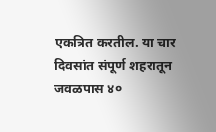एकत्रित करतील. या चार दिवसांत संपूर्ण शहरातून जवळपास ४०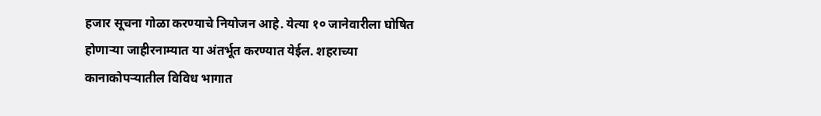हजार सूचना गोळा करण्याचे नियोजन आहे. येत्या १० जानेवारीला घोषित होणाऱ्या जाहीरनाम्यात या अंतर्भूत करण्यात येईल. शहराच्या कानाकोपऱ्यातील विविध भागात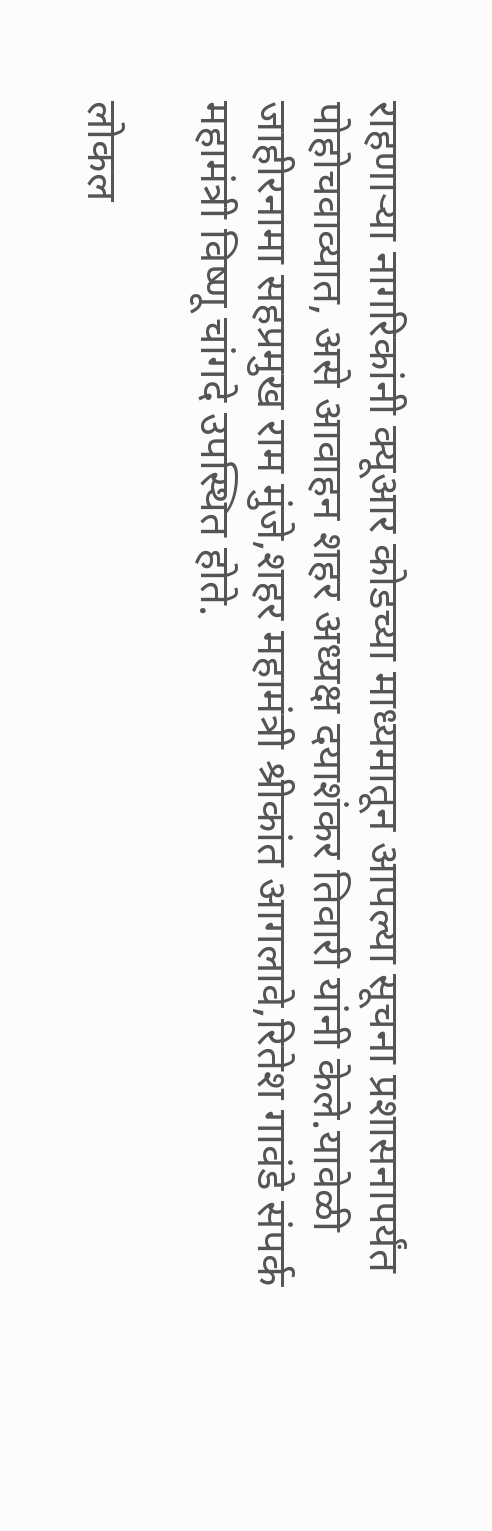राहणाऱ्या नागरिकांनी क्यूआर कोडच्या माध्यमातून आपल्या सूचना प्रशासनापर्यंत पोहोचवाव्यात, असे आवाहन शहर अध्यक्ष दयाशंकर तिवारी यांनी केले.यावेळी जाहीरनामा सहप्रमुख राम मुंजे,शहर महामंत्री श्रीकांत आगलावे,रितेश गावंडे संपर्क महामंत्री विष्णू चांगदे उपस्थित होते.

लोकल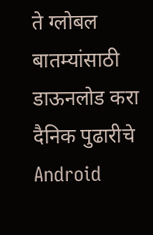ते ग्लोबल बातम्यांसाठी डाऊनलोड करा दैनिक पुढारीचे Android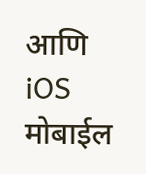आणि iOS मोबाईल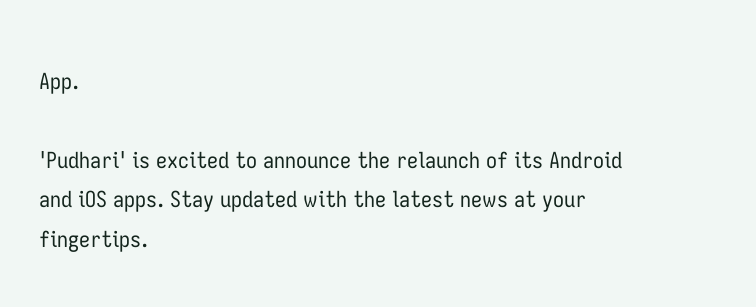App.

'Pudhari' is excited to announce the relaunch of its Android and iOS apps. Stay updated with the latest news at your fingertips.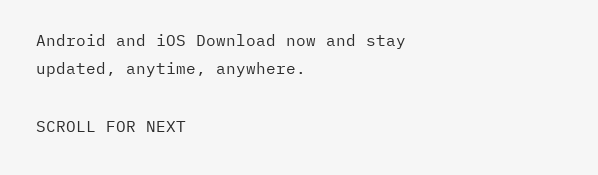Android and iOS Download now and stay updated, anytime, anywhere.

SCROLL FOR NEXT